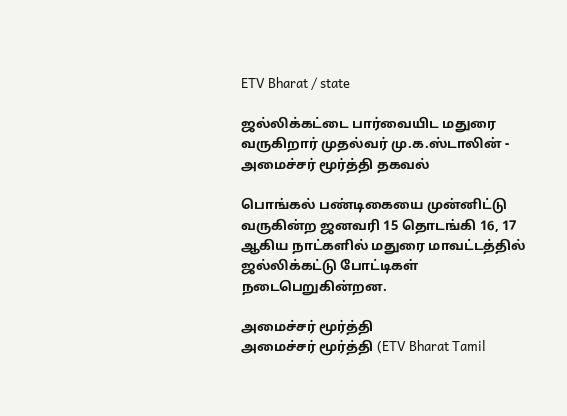ETV Bharat / state

ஜல்லிக்கட்டை பார்வையிட மதுரை வருகிறார் முதல்வர் மு.க.ஸ்டாலின் - அமைச்சர் மூர்த்தி தகவல்

பொங்கல் பண்டிகையை முன்னிட்டு வருகின்ற ஜனவரி 15 தொடங்கி 16, 17 ஆகிய நாட்களில் மதுரை மாவட்டத்தில் ஜல்லிக்கட்டு போட்டிகள் நடைபெறுகின்றன.

அமைச்சர் மூர்த்தி
அமைச்சர் மூர்த்தி (ETV Bharat Tamil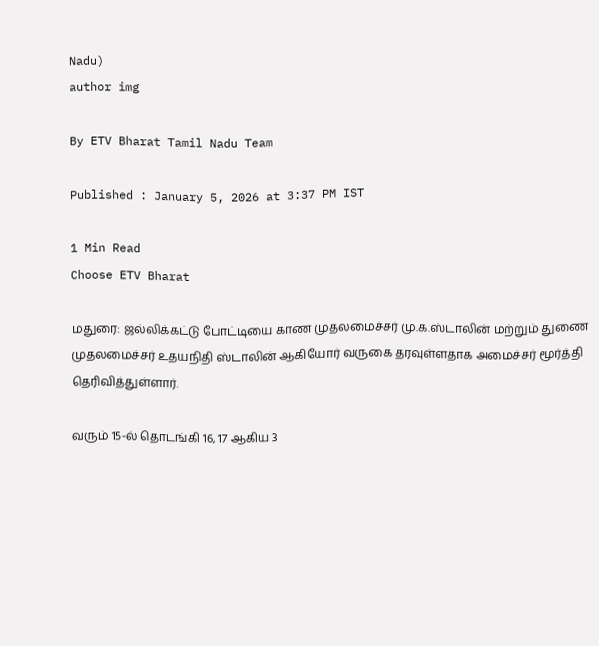Nadu)
author img

By ETV Bharat Tamil Nadu Team

Published : January 5, 2026 at 3:37 PM IST

1 Min Read
Choose ETV Bharat

மதுரை: ஜல்லிக்கட்டு போட்டியை காண முதலமைச்சர் மு.க.ஸ்டாலின் மற்றும் துணை முதலமைச்சர் உதயநிதி ஸ்டாலின் ஆகியோர் வருகை தரவுள்ளதாக அமைச்சர் மூர்த்தி தெரிவித்துள்ளார்.

வரும் 15-ல் தொடங்கி 16, 17 ஆகிய 3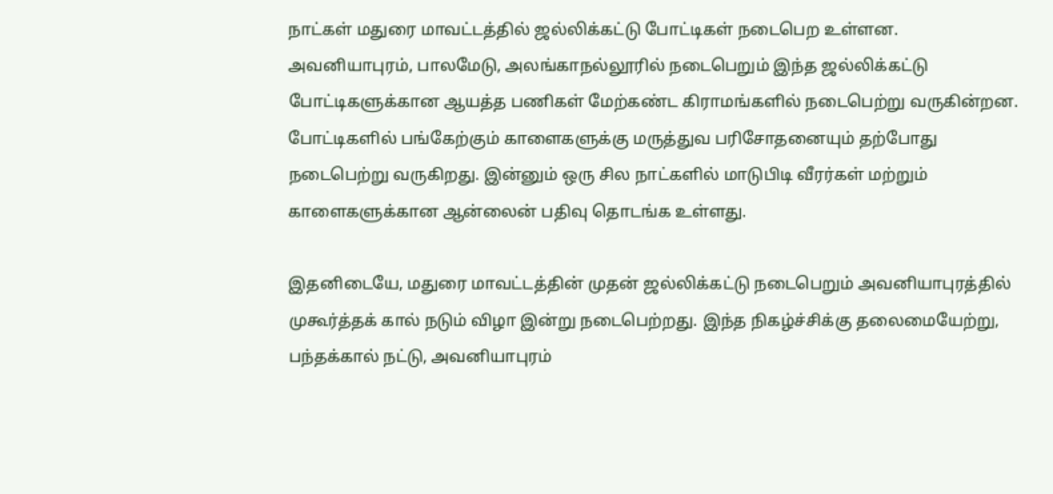நாட்கள் மதுரை மாவட்டத்தில் ஜல்லிக்கட்டு போட்டிகள் நடைபெற உள்ளன. அவனியாபுரம், பாலமேடு, அலங்காநல்லூரில் நடைபெறும் இந்த ஜல்லிக்கட்டு போட்டிகளுக்கான ஆயத்த பணிகள் மேற்கண்ட கிராமங்களில் நடைபெற்று வருகின்றன. போட்டிகளில் பங்கேற்கும் காளைகளுக்கு மருத்துவ பரிசோதனையும் தற்போது நடைபெற்று வருகிறது. இன்னும் ஒரு சில நாட்களில் மாடுபிடி வீரர்கள் மற்றும் காளைகளுக்கான ஆன்லைன் பதிவு தொடங்க உள்ளது.

இதனிடையே, மதுரை மாவட்டத்தின் முதன் ஜல்லிக்கட்டு நடைபெறும் அவனியாபுரத்தில் முகூர்த்தக் கால் நடும் விழா இன்று நடைபெற்றது. இந்த நிகழ்ச்சிக்கு தலைமையேற்று, பந்தக்கால் நட்டு, அவனியாபுரம்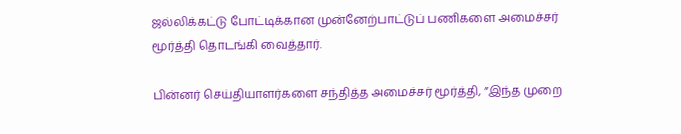ஜல்லிக்கட்டு போட்டிக்கான முன்னேற்பாட்டுப் பணிகளை அமைச்சர் மூர்த்தி தொடங்கி வைத்தார்.

பின்னர் செய்தியாளர்களை சந்தித்த அமைச்சர் மூர்த்தி, ”இந்த முறை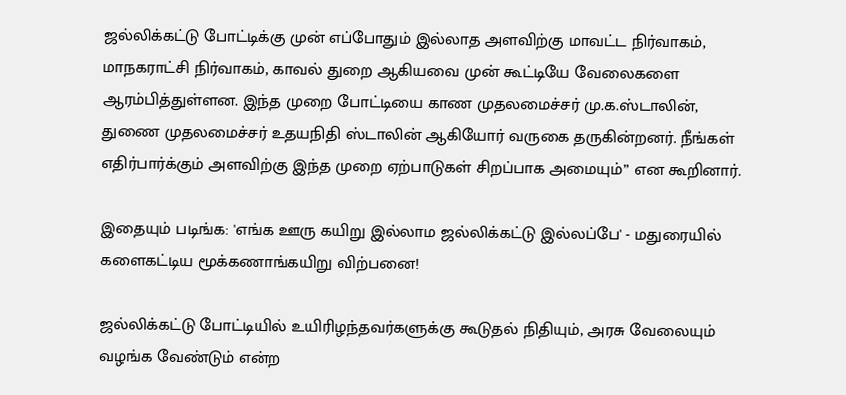ஜல்லிக்கட்டு போட்டிக்கு முன் எப்போதும் இல்லாத அளவிற்கு மாவட்ட நிர்வாகம், மாநகராட்சி நிர்வாகம், காவல் துறை ஆகியவை முன் கூட்டியே வேலைகளை ஆரம்பித்துள்ளன. இந்த முறை போட்டியை காண முதலமைச்சர் மு.க.ஸ்டாலின், துணை முதலமைச்சர் உதயநிதி ஸ்டாலின் ஆகியோர் வருகை தருகின்றனர். நீங்கள் எதிர்பார்க்கும் அளவிற்கு இந்த முறை ஏற்பாடுகள் சிறப்பாக அமையும்” என கூறினார்.

இதையும் படிங்க: 'எங்க ஊரு கயிறு இல்லாம ஜல்லிக்கட்டு இல்லப்பே' - மதுரையில் களைகட்டிய மூக்கணாங்கயிறு விற்பனை!

ஜல்லிக்கட்டு போட்டியில் உயிரிழந்தவர்களுக்கு கூடுதல் நிதியும், அரசு வேலையும் வழங்க வேண்டும் என்ற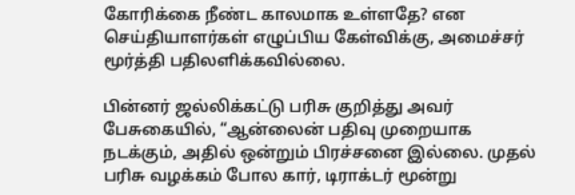கோரிக்கை நீண்ட காலமாக உள்ளதே? என செய்தியாளர்கள் எழுப்பிய கேள்விக்கு, அமைச்சர் மூர்த்தி பதிலளிக்கவில்லை.

பின்னர் ஜல்லிக்கட்டு பரிசு குறித்து அவர் பேசுகையில், “ஆன்லைன் பதிவு முறையாக நடக்கும், அதில் ஒன்றும் பிரச்சனை இல்லை. முதல் பரிசு வழக்கம் போல கார், டிராக்டர் மூன்று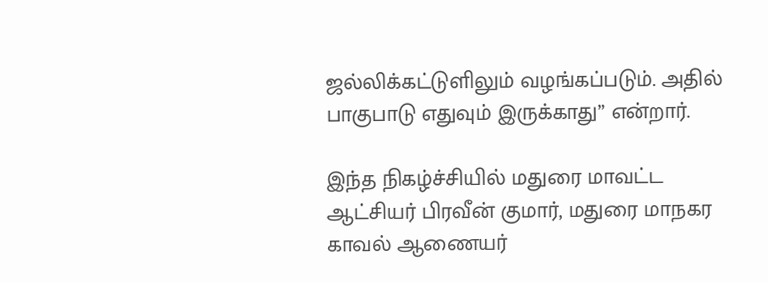ஜல்லிக்கட்டுளிலும் வழங்கப்படும். அதில் பாகுபாடு எதுவும் இருக்காது” என்றார்.

இந்த நிகழ்ச்சியில் மதுரை மாவட்ட ஆட்சியர் பிரவீன் குமார், மதுரை மாநகர காவல் ஆணையர்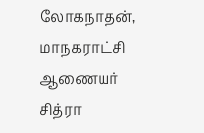லோகநாதன், மாநகராட்சி ஆணையர் சித்ரா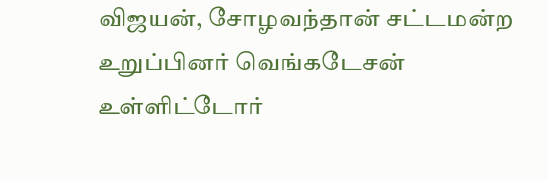விஜயன், சோழவந்தான் சட்டமன்ற உறுப்பினர் வெங்கடேசன் உள்ளிட்டோர்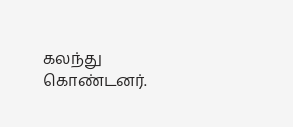கலந்து கொண்டனர்.